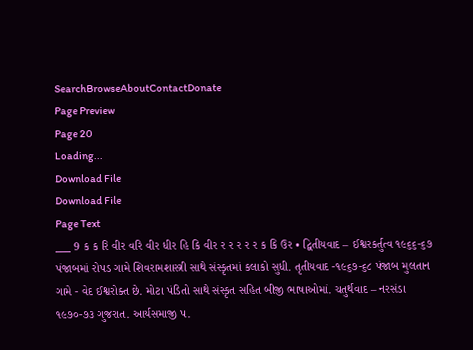SearchBrowseAboutContactDonate
Page Preview
Page 20
Loading...
Download File
Download File
Page Text
___ 9 ક ક રિ વીર વરિ વીર ધીર હિ કિ વીર ર ર ર ર ર ક કિ ઉર • દ્વિતીયવાદ – ઈશ્વરકર્તુત્વ ૧૯૬૬-૬૭ પંજાબમાં રોપડ ગામે શિવરામશાસ્ત્રી સાથે સંસ્કૃતમાં કલાકો સુધી. તૃતીયવાદ -૧૯૬૭-૬૮ પંજાબ મુલતાન ગામે - વેદ ઈશ્વરોક્ત છે. મોટા પંડિતો સાથે સંસ્કૃત સહિત બીજી ભાષાઓમાં. ચતુર્થવાદ – નરસંડા ૧૯૭૦-૭૩ ગુજરાત. આર્યસમાજી પ.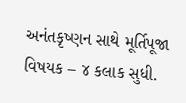અનંતકૃષ્ણન સાથે મૂર્તિપૂજા વિષયક – ૪ કલાક સુધી.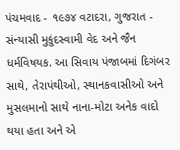પંચમવાદ - ૧૯૭૪ વટાદરા, ગુજરાત - સંન્યાસી મુકુંદસ્વામી વેદ અને જૈન ધર્મવિષયક. આ સિવાય પંજાબમાં દિગંબર સાથે, તેરાપંથીઓ, સ્થાનકવાસીઓ અને મુસલમાનો સાથે નાના-મોટા અનેક વાદો થયા હતા અને એ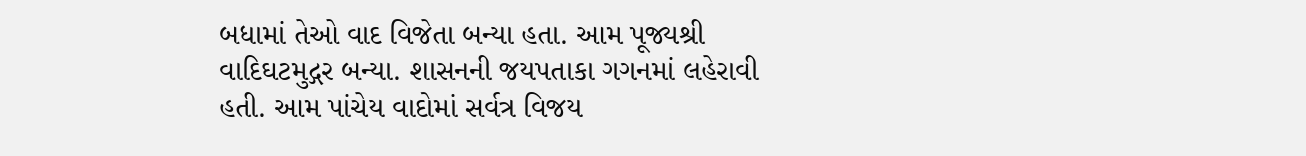બધામાં તેઓ વાદ વિજેતા બન્યા હતા. આમ પૂજ્યશ્રી વાદિઘટમુદ્ગર બન્યા. શાસનની જયપતાકા ગગનમાં લહેરાવી હતી. આમ પાંચેય વાદોમાં સર્વત્ર વિજય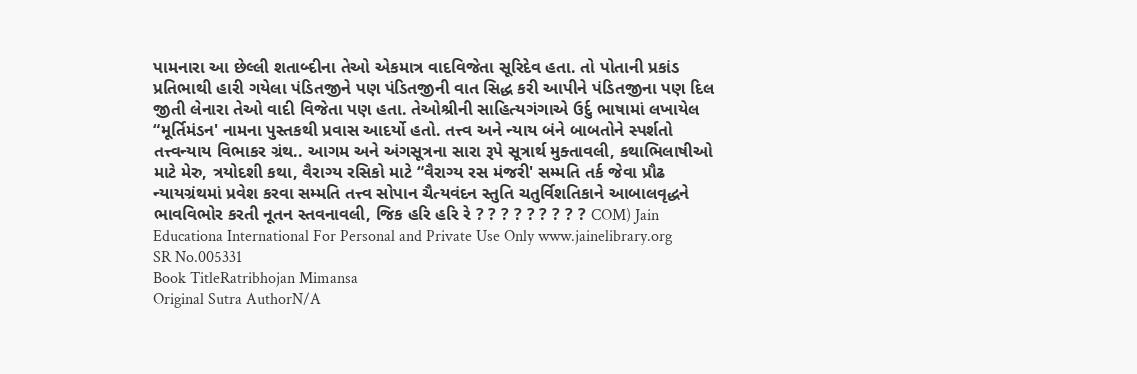પામનારા આ છેલ્લી શતાબ્દીના તેઓ એકમાત્ર વાદવિજેતા સૂરિદેવ હતા. તો પોતાની પ્રકાંડ પ્રતિભાથી હારી ગયેલા પંડિતજીને પણ પંડિતજીની વાત સિદ્ધ કરી આપીને પંડિતજીના પણ દિલ જીતી લેનારા તેઓ વાદી વિજેતા પણ હતા. તેઓશ્રીની સાહિત્યગંગાએ ઉર્દુ ભાષામાં લખાયેલ “મૂર્તિમંડન' નામના પુસ્તકથી પ્રવાસ આદર્યો હતો. તત્ત્વ અને ન્યાય બંને બાબતોને સ્પર્શતો તત્ત્વન્યાય વિભાકર ગ્રંથ.. આગમ અને અંગસૂત્રના સારા રૂપે સૂત્રાર્થ મુક્તાવલી, કથાભિલાષીઓ માટે મેરુ, ત્રયોદશી કથા, વૈરાગ્ય રસિકો માટે “વૈરાગ્ય રસ મંજરી' સમ્મતિ તર્ક જેવા પ્રૌઢ ન્યાયગ્રંથમાં પ્રવેશ કરવા સમ્મતિ તત્ત્વ સોપાન ચૈત્યવંદન સ્તુતિ ચતુર્વિશતિકાને આબાલવૃદ્ધને ભાવવિભોર કરતી નૂતન સ્તવનાવલી, જિક હરિ હરિ રે ? ? ? ? ? ? ? ? ? COM) Jain Educationa International For Personal and Private Use Only www.jainelibrary.org
SR No.005331
Book TitleRatribhojan Mimansa
Original Sutra AuthorN/A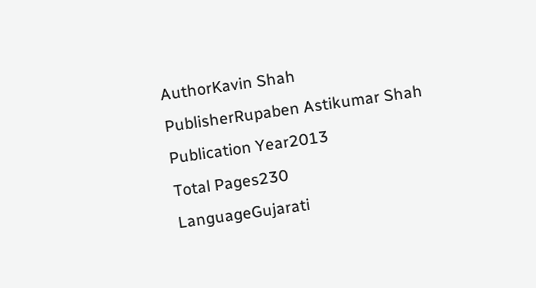AuthorKavin Shah
PublisherRupaben Astikumar Shah
Publication Year2013
Total Pages230
LanguageGujarati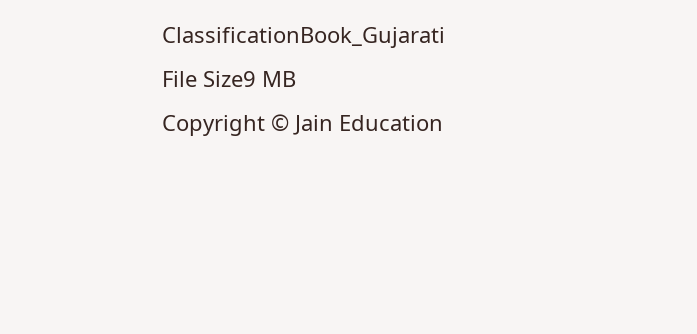ClassificationBook_Gujarati
File Size9 MB
Copyright © Jain Education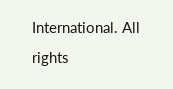International. All rights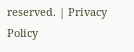reserved. | Privacy Policy